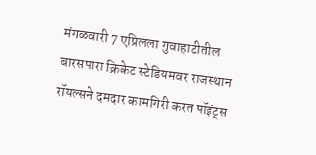मंगळवारी 7 एप्रिलला गुवाहाटीतील बारसपारा क्रिकेट स्टेडियमवर राजस्थान रॉयल्सने दमदार कामगिरी करत पॉइंट्स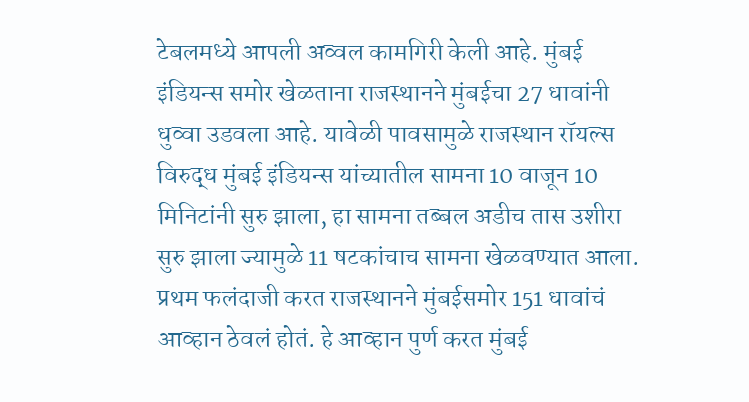टेबलमध्ये आपली अव्वल कामगिरी केली आहे. मुंबई इंडियन्स समोर खेळताना राजस्थानने मुंबईचा 27 धावांनी धुव्वा उडवला आहे. यावेळी पावसामुळे राजस्थान रॉयल्स विरुद्ध मुंबई इंडियन्स यांच्यातील सामना 10 वाजून 10 मिनिटांनी सुरु झाला, हा सामना तब्बल अडीच तास उशीरा सुरु झाला ज्यामुळे 11 षटकांचाच सामना खेळवण्यात आला. प्रथम फलंदाजी करत राजस्थानने मुंबईसमोर 151 धावांचं आव्हान ठेवलं होतं. हे आव्हान पुर्ण करत मुंबई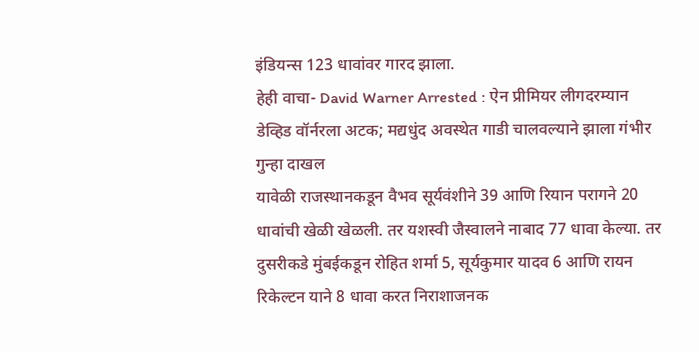इंडियन्स 123 धावांवर गारद झाला.
हेही वाचा- David Warner Arrested : ऐन प्रीमियर लीगदरम्यान डेव्हिड वॉर्नरला अटक; मद्यधुंद अवस्थेत गाडी चालवल्याने झाला गंभीर गुन्हा दाखल
यावेळी राजस्थानकडून वैभव सूर्यवंशीने 39 आणि रियान परागने 20 धावांची खेळी खेळली. तर यशस्वी जैस्वालने नाबाद 77 धावा केल्या. तर दुसरीकडे मुंबईकडून रोहित शर्मा 5, सूर्यकुमार यादव 6 आणि रायन रिकेल्टन याने 8 धावा करत निराशाजनक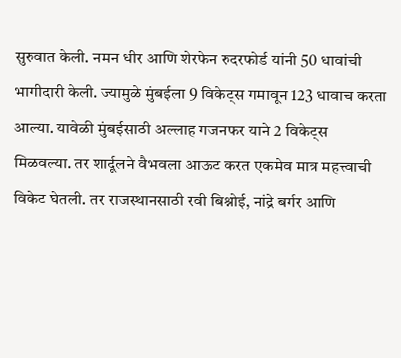सुरुवात केली. नमन धीर आणि शेरफेन रुदरफोर्ड यांनी 50 धावांची भागीदारी केली. ज्यामुळे मुंबईला 9 विकेट्स गमावून 123 धावाच करता आल्या. यावेळी मुंबईसाठी अल्लाह गजनफर याने 2 विकेट्स मिळवल्या. तर शार्दूलने वैभवला आऊट करत एकमेव मात्र महत्त्वाची विकेट घेतली. तर राजस्थानसाठी रवी बिश्नोई, नांद्रे बर्गर आणि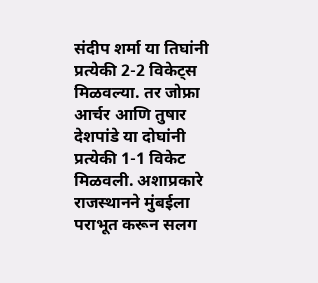संदीप शर्मा या तिघांनी प्रत्येकी 2-2 विकेट्स मिळवल्या. तर जोफ्रा आर्चर आणि तुषार देशपांडे या दोघांनी प्रत्येकी 1-1 विकेट मिळवली. अशाप्रकारे राजस्थानने मुंबईला पराभूत करून सलग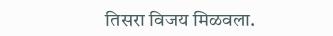तिसरा विजय मिळवला.